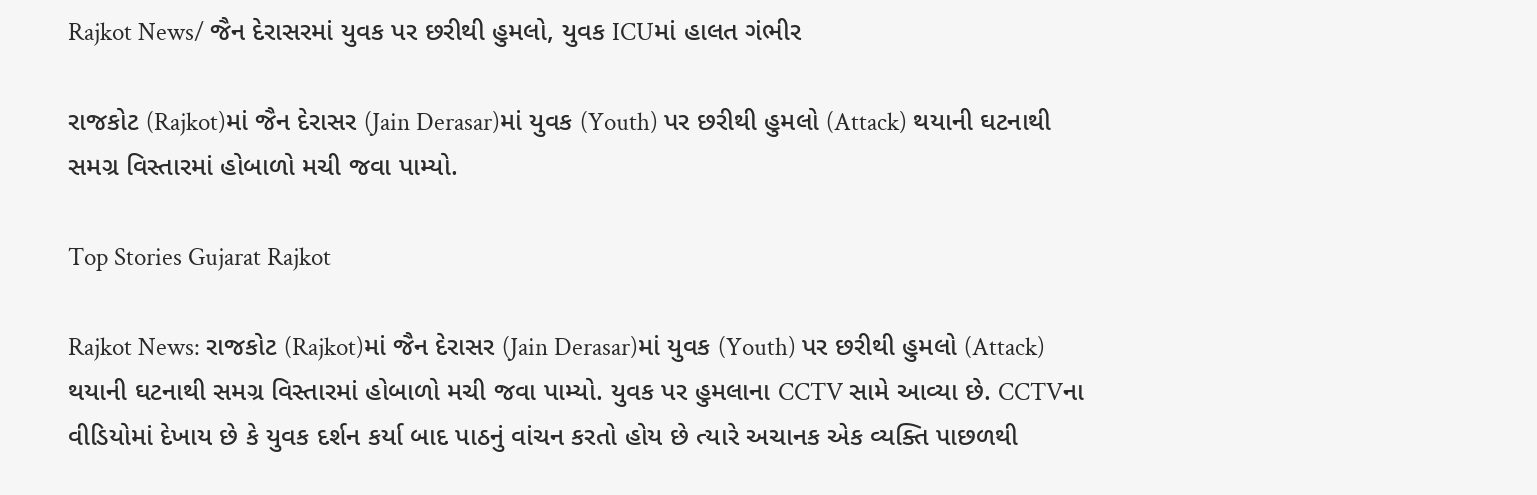Rajkot News/ જૈન દેરાસરમાં યુવક પર છરીથી હુમલો, યુવક ICUમાં હાલત ગંભીર

રાજકોટ (Rajkot)માં જૈન દેરાસર (Jain Derasar)માં યુવક (Youth) પર છરીથી હુમલો (Attack) થયાની ઘટનાથી સમગ્ર વિસ્તારમાં હોબાળો મચી જવા પામ્યો.

Top Stories Gujarat Rajkot

Rajkot News: રાજકોટ (Rajkot)માં જૈન દેરાસર (Jain Derasar)માં યુવક (Youth) પર છરીથી હુમલો (Attack) થયાની ઘટનાથી સમગ્ર વિસ્તારમાં હોબાળો મચી જવા પામ્યો. યુવક પર હુમલાના CCTV સામે આવ્યા છે. CCTVના વીડિયોમાં દેખાય છે કે યુવક દર્શન કર્યા બાદ પાઠનું વાંચન કરતો હોય છે ત્યારે અચાનક એક વ્યક્તિ પાછળથી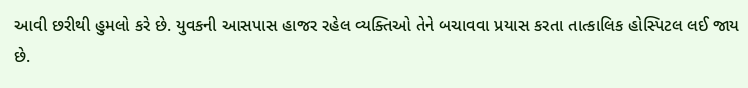આવી છરીથી હુમલો કરે છે. યુવકની આસપાસ હાજર રહેલ વ્યક્તિઓ તેને બચાવવા પ્રયાસ કરતા તાત્કાલિક હોસ્પિટલ લઈ જાય છે.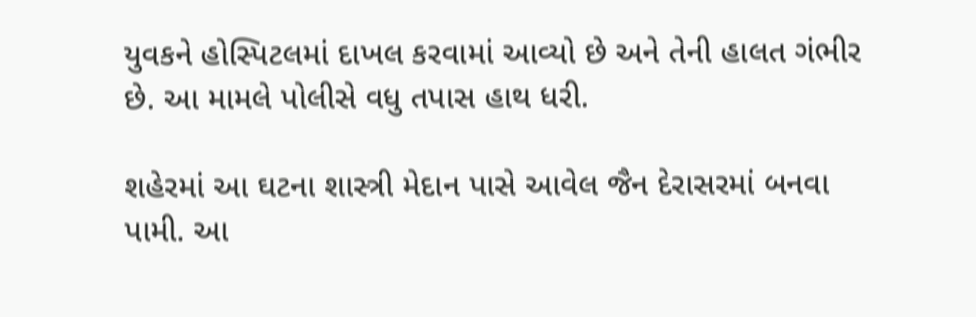યુવકને હોસ્પિટલમાં દાખલ કરવામાં આવ્યો છે અને તેની હાલત ગંભીર છે. આ મામલે પોલીસે વધુ તપાસ હાથ ધરી.

શહેરમાં આ ઘટના શાસ્ત્રી મેદાન પાસે આવેલ જૈન દેરાસરમાં બનવા પામી. આ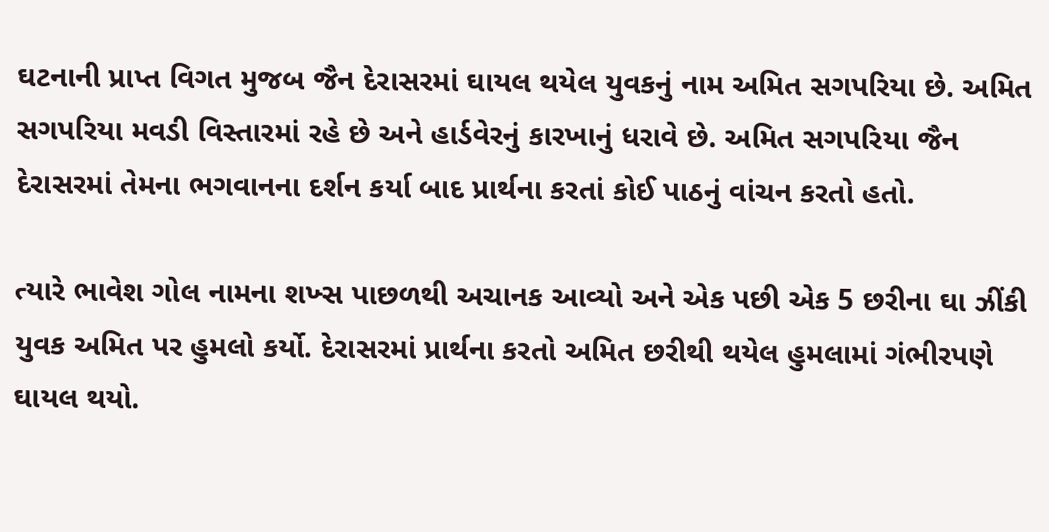ઘટનાની પ્રાપ્ત વિગત મુજબ જૈન દેરાસરમાં ઘાયલ થયેલ યુવકનું નામ અમિત સગપરિયા છે. અમિત સગપરિયા મવડી વિસ્તારમાં રહે છે અને હાર્ડવેરનું કારખાનું ધરાવે છે. અમિત સગપરિયા જૈન દેરાસરમાં તેમના ભગવાનના દર્શન કર્યા બાદ પ્રાર્થના કરતાં કોઈ પાઠનું વાંચન કરતો હતો.

ત્યારે ભાવેશ ગોલ નામના શખ્સ પાછળથી અચાનક આવ્યો અને એક પછી એક 5 છરીના ઘા ઝીંકી યુવક અમિત પર હુમલો કર્યો. દેરાસરમાં પ્રાર્થના કરતો અમિત છરીથી થયેલ હુમલામાં ગંભીરપણે ઘાયલ થયો.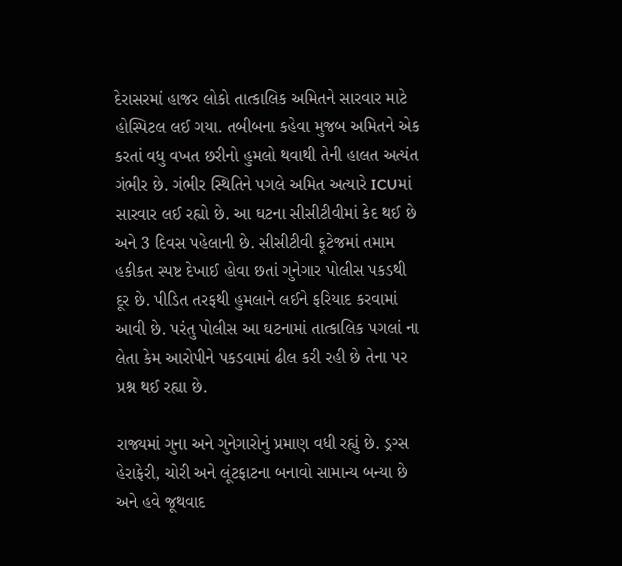દેરાસરમાં હાજર લોકો તાત્કાલિક અમિતને સારવાર માટે હોસ્પિટલ લઈ ગયા. તબીબના કહેવા મુજબ અમિતને એક કરતાં વધુ વખત છરીનો હુમલો થવાથી તેની હાલત અત્યંત ગંભીર છે. ગંભીર સ્થિતિને પગલે અમિત અત્યારે ICUમાં સારવાર લઈ રહ્યો છે. આ ઘટના સીસીટીવીમાં કેદ થઈ છે અને 3 દિવસ પહેલાની છે. સીસીટીવી ફૂટેજમાં તમામ હકીકત સ્પષ્ટ દેખાઈ હોવા છતાં ગુનેગાર પોલીસ પકડથી દૂર છે. પીડિત તરફથી હુમલાને લઈને ફરિયાદ કરવામાં આવી છે. પરંતુ પોલીસ આ ઘટનામાં તાત્કાલિક પગલાં ના લેતા કેમ આરોપીને પકડવામાં ઢીલ કરી રહી છે તેના પર પ્રશ્ન થઈ રહ્યા છે.

રાજ્યમાં ગુના અને ગુનેગારોનું પ્રમાણ વધી રહ્યું છે. ડ્રગ્સ હેરાફેરી, ચોરી અને લૂંટફાટના બનાવો સામાન્ય બન્યા છે અને હવે જૂથવાદ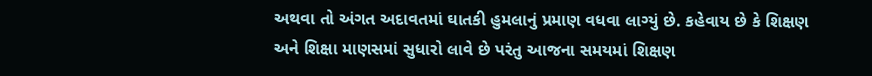અથવા તો અંગત અદાવતમાં ઘાતકી હુમલાનું પ્રમાણ વધવા લાગ્યું છે. કહેવાય છે કે શિક્ષણ અને શિક્ષા માણસમાં સુધારો લાવે છે પરંતુ આજના સમયમાં શિક્ષણ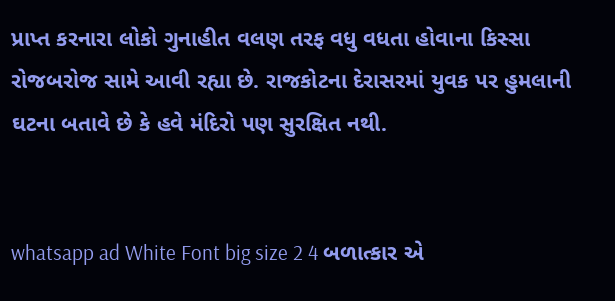પ્રાપ્ત કરનારા લોકો ગુનાહીત વલણ તરફ વધુ વધતા હોવાના કિસ્સા રોજબરોજ સામે આવી રહ્યા છે. રાજકોટના દેરાસરમાં યુવક પર હુમલાની ઘટના બતાવે છે કે હવે મંદિરો પણ સુરક્ષિત નથી.


whatsapp ad White Font big size 2 4 બળાત્કાર એ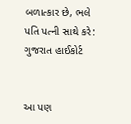બળાત્કાર છે, ભલે પતિ પત્ની સાથે કરે: ગુજરાત હાઈકોર્ટ


આ પણ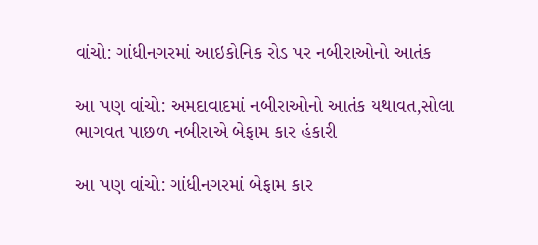વાંચો: ગાંધીનગરમાં આઇકોનિક રોડ પર નબીરાઓનો આતંક

આ પણ વાંચો: અમદાવાદમાં નબીરાઓનો આતંક યથાવત,સોલા ભાગવત પાછળ નબીરાએ બેફામ કાર હંકારી

આ પણ વાંચો: ગાંધીનગરમાં બેફામ કાર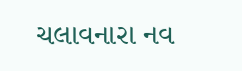ચલાવનારા નવ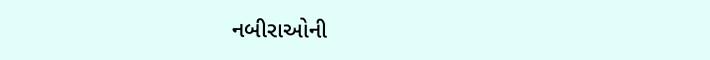નબીરાઓની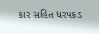કાર સહિત ધરપકડ